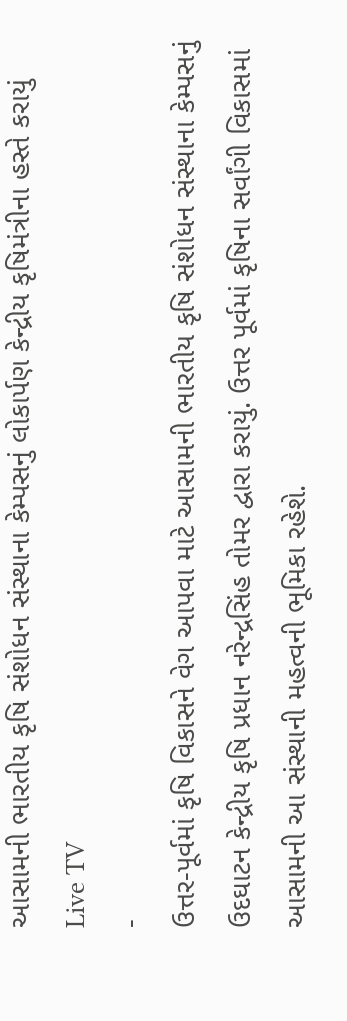આસામની ભારતીય કૃષિ સંશોધન સંસ્થાના કેમ્પસનું લોકાર્પણ કેન્દ્રીય કૃષિમંત્રીના હસ્તે કરાયું
Live TV
-
ઉત્તર-પૂર્વમાં કૃષિ વિકાસને વેગ આપવા માટે આસામની ભારતીય કૃષિ સંશોધન સંસ્થાના કેમ્પસનું ઉદઘાટન કેન્દ્રીય કૃષિ પ્રધાન નરેન્દ્રસિંહ તોમર દ્વારા કરાયું. ઉત્તર પૂર્વમાં કૃષિના સર્વાંગી વિકાસમાં આસામની આ સંસ્થાની મહત્વની ભૂમિકા રહેશે.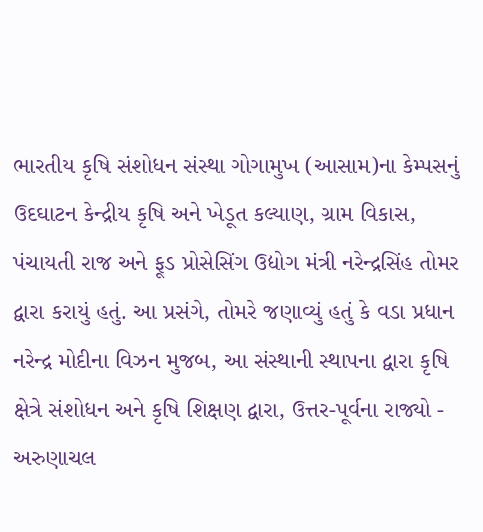ભારતીય કૃષિ સંશોધન સંસ્થા ગોગામુખ (આસામ)ના કેમ્પસનું ઉદઘાટન કેન્દ્રીય કૃષિ અને ખેડૂત કલ્યાણ, ગ્રામ વિકાસ, પંચાયતી રાજ અને ફૂડ પ્રોસેસિંગ ઉદ્યોગ મંત્રી નરેન્દ્રસિંહ તોમર દ્વારા કરાયું હતું. આ પ્રસંગે, તોમરે જણાવ્યું હતું કે વડા પ્રધાન નરેન્દ્ર મોદીના વિઝન મુજબ, આ સંસ્થાની સ્થાપના દ્વારા કૃષિ ક્ષેત્રે સંશોધન અને કૃષિ શિક્ષણ દ્વારા, ઉત્તર-પૂર્વના રાજ્યો - અરુણાચલ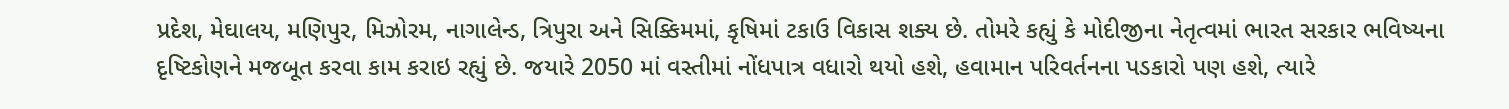પ્રદેશ, મેઘાલય, મણિપુર, મિઝોરમ, નાગાલેન્ડ, ત્રિપુરા અને સિક્કિમમાં, કૃષિમાં ટકાઉ વિકાસ શક્ય છે. તોમરે કહ્યું કે મોદીજીના નેતૃત્વમાં ભારત સરકાર ભવિષ્યના દૃષ્ટિકોણને મજબૂત કરવા કામ કરાઇ રહ્યું છે. જયારે 2050 માં વસ્તીમાં નોંધપાત્ર વધારો થયો હશે, હવામાન પરિવર્તનના પડકારો પણ હશે, ત્યારે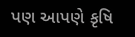પણ આપણે કૃષિ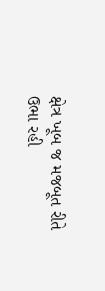ક્ષેત્ર ખૂબ જ મજબૂત રીતે ઉભા રહી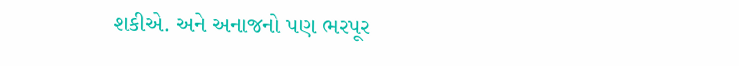શકીએ. અને અનાજનો પણ ભરપૂર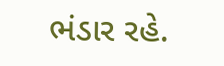ભંડાર રહે.